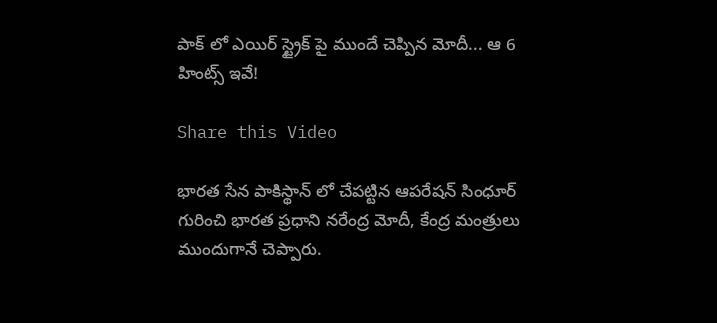పాక్ లో ఎయిర్ స్ట్రైక్ పై ముందే చెప్పిన మోదీ... ఆ 6 హింట్స్ ఇవే!

Share this Video

భారత సేన పాకిస్థాన్ లో చేపట్టిన ఆపరేషన్ సింధూర్ గురించి భారత ప్రధాని నరేంద్ర మోదీ, కేంద్ర మంత్రులు ముందుగానే చెప్పారు.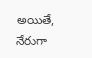అయితే, నేరుగా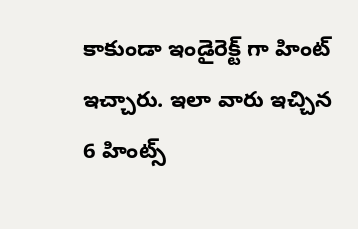కాకుండా ఇండైరెక్ట్ గా హింట్ ఇచ్చారు. ఇలా వారు ఇచ్చిన 6 హింట్స్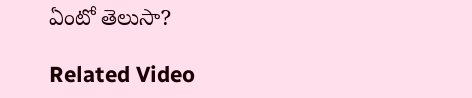ఏంటో తెలుసా?

Related Video